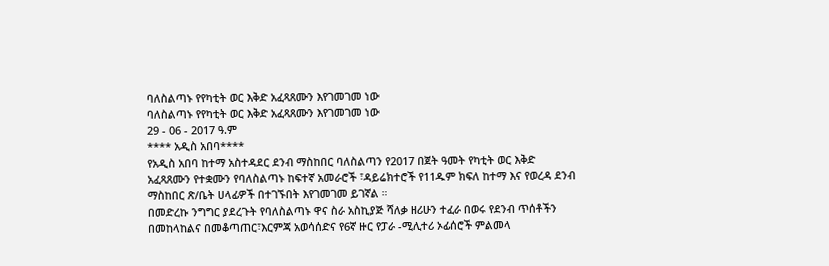ባለስልጣኑ የየካቲት ወር እቅድ አፈጻጸሙን እየገመገመ ነው
ባለስልጣኑ የየካቲት ወር እቅድ አፈጻጸሙን እየገመገመ ነው
29 - 06 - 2017 ዓ.ም
**** አዲስ አበባ****
የአዲስ አበባ ከተማ አስተዳደር ደንብ ማስከበር ባለስልጣን የ2017 በጀት ዓመት የካቲት ወር እቅድ አፈጻጸሙን የተቋሙን የባለስልጣኑ ከፍተኛ አመራሮች ፣ዳይሬክተሮች የ11ዱም ክፍለ ከተማ እና የወረዳ ደንብ ማስከበር ጽ/ቤት ሀላፊዎች በተገኙበት እየገመገመ ይገኛል ።
በመድረኩ ንግግር ያደረጉት የባለስልጣኑ ዋና ስራ አስኪያጅ ሻለቃ ዘሪሁን ተፈራ በወሩ የደንብ ጥሰቶችን በመከላከልና በመቆጣጠር፣እርምጃ አወሳሰድና የ6ኛ ዙር የፓራ -ሚሊተሪ ኦፊሰሮች ምልመላ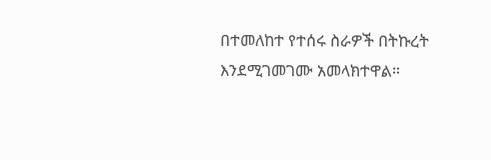በተመለከተ የተሰሩ ስራዎች በትኩረት እንደሚገመገሙ አመላክተዋል።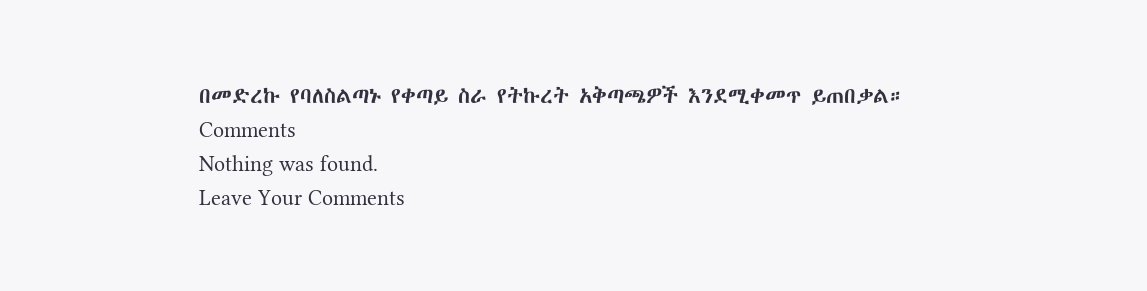በመድረኩ የባለስልጣኑ የቀጣይ ስራ የትኩረት አቅጣጫዎች እንደሚቀመጥ ይጠበቃል።
Comments
Nothing was found.
Leave Your Comments